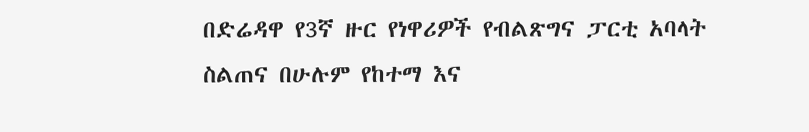በድሬዳዋ የ3ኛ ዙር የነዋሪዎች የብልጽግና ፓርቲ አባላት ስልጠና በሁሉም የከተማ እና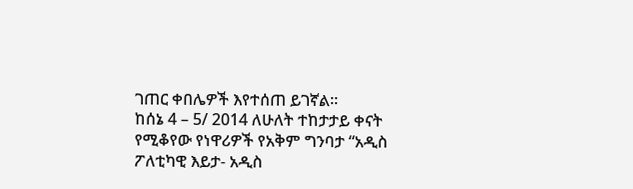ገጠር ቀበሌዎች እየተሰጠ ይገኛል።
ከሰኔ 4 – 5/ 2014 ለሁለት ተከታታይ ቀናት የሚቆየው የነዋሪዎች የአቅም ግንባታ “አዲስ ፖለቲካዊ እይታ- አዲስ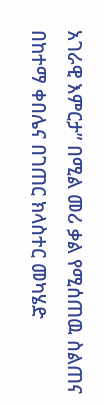አገራዊ እምርታ” በሚል መሪ ቃል የሚሰጠዉ ስልጠና በከተማ ቀበሌና በገጠር ክላስተር መካሄድ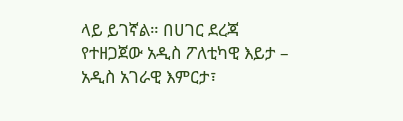ላይ ይገኛል። በሀገር ደረጃ የተዘጋጀው አዲስ ፖለቲካዊ እይታ – አዲስ አገራዊ እምርታ፣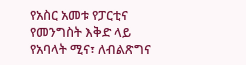የአስር አመቱ የፓርቲና የመንግስት እቅድ ላይ የአባላት ሚና፣ ለብልጽግና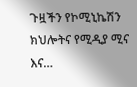ጉዟችን የኮሚኒኬሽን ክህሎትና የሚዲያ ሚና እና…